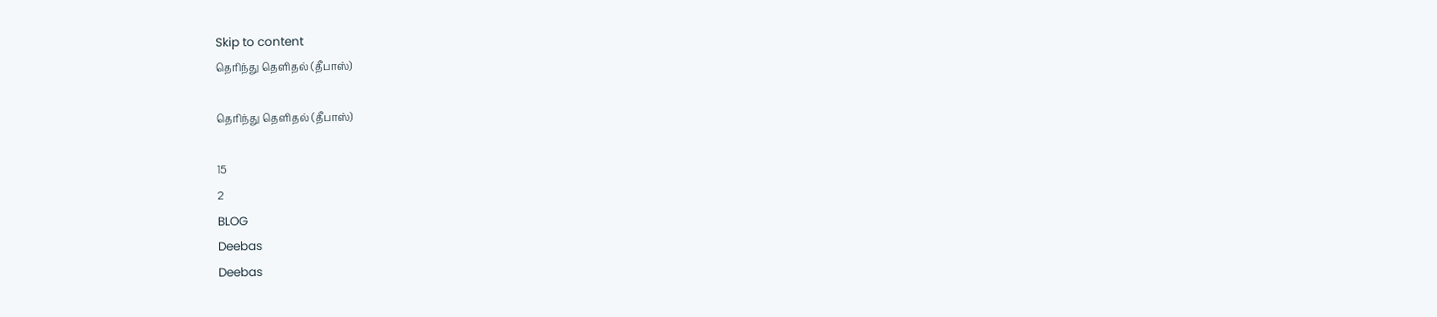Skip to content
தெரிந்து தெளிதல் (தீபாஸ்)

தெரிந்து தெளிதல் (தீபாஸ்)

15
2
BLOG
Deebas
Deebas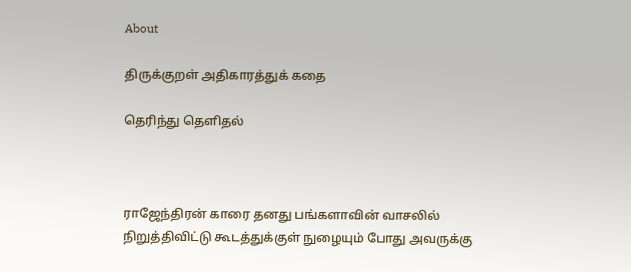About

திருக்குறள் அதிகாரத்துக் கதை

தெரிந்து தெளிதல்



ராஜேந்திரன் காரை தனது பங்களாவின் வாசலில் நிறுத்திவிட்டு கூடத்துக்குள் நுழையும் போது அவருக்கு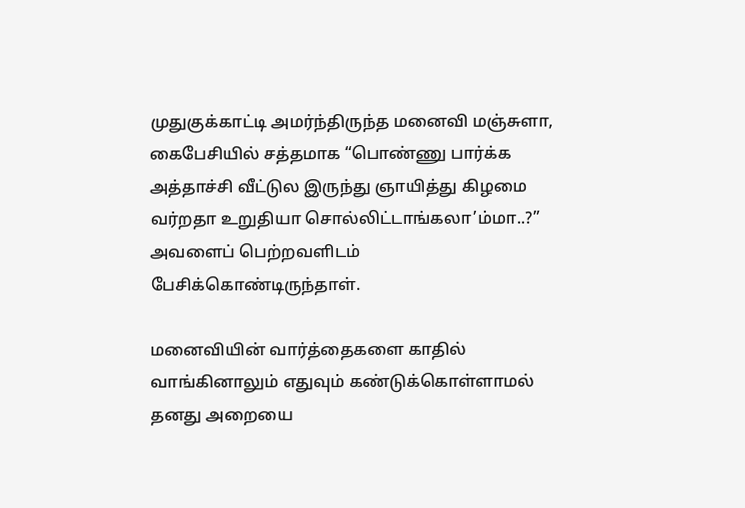முதுகுக்காட்டி அமர்ந்திருந்த மனைவி மஞ்சுளா, கைபேசியில் சத்தமாக “பொண்ணு பார்க்க அத்தாச்சி வீட்டுல இருந்து ஞாயித்து கிழமை வர்றதா உறுதியா சொல்லிட்டாங்கலா’ம்மா..?” அவளைப் பெற்றவளிடம் பேசிக்கொண்டிருந்தாள்.

மனைவியின் வார்த்தைகளை காதில் வாங்கினாலும் எதுவும் கண்டுக்கொள்ளாமல் தனது அறையை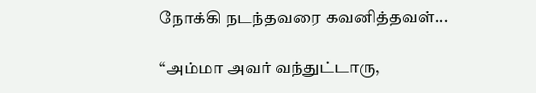நோக்கி நடந்தவரை கவனித்தவள்...

“அம்மா அவர் வந்துட்டாரு,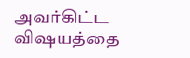அவர்கிட்ட விஷயத்தை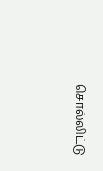சொல்லிட்டு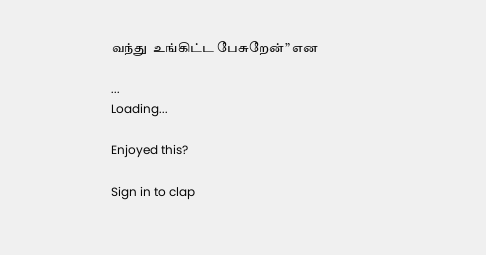வந்து  உங்கிட்ட பேசுறேன்” என

...
Loading...

Enjoyed this?

Sign in to clap